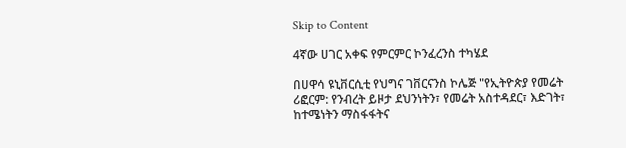Skip to Content

4ኛው ሀገር አቀፍ የምርምር ኮንፈረንስ ተካሄደ

በሀዋሳ ዩኒቨርሲቲ የህግና ገቨርናንስ ኮሌጅ "የኢትዮጵያ የመሬት ሪፎርም: የንብረት ይዞታ ደህንነትን፣ የመሬት አስተዳደር፣ እድገት፣ ከተሜነትን ማስፋፋትና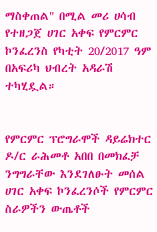ማስቀጠል" በሚል መሪ ሀሳብ የተዘጋጀ ሀገር አቀፍ የምርምር ኮንፈረንስ የካቲት 20/2017 ዓም በአፍሪካ ህብረት አዳራሽ ተካሂዷል።


የምርምር ፕሮግራሞች ዳይሬክተር ዶ/ር ራሕመቶ አበበ በመክፈቻ ንግግራቸው እንደገለፁት መሰል ሀገር አቀፍ ኮንፈረንሶች የምርምር ስራዎችን ውጤቶች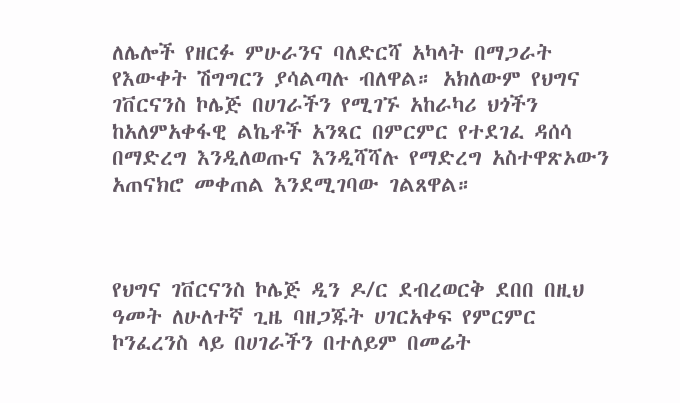ለሌሎች የዘርፉ ምሁራንና ባለድርሻ አካላት በማጋራት የእውቀት ሽግግርን ያሳልጣሉ ብለዋል። አክለውም የህግና ገቨርናንስ ኮሌጅ በሀገራችን የሚገኙ አከራካሪ ህጎችን ከአለምአቀፋዊ ልኬቶች አንጻር በምርምር የተደገፈ ዳሰሳ በማድረግ እንዲለወጡና እንዲሻሻሉ የማድረግ አስተዋጽኦውን አጠናክሮ መቀጠል እንደሚገባው ገልጸዋል።



የህግና ገቨርናንስ ኮሌጅ ዲን ዶ/ር ደብረወርቅ ደበበ በዚህ ዓመት ለሁለተኛ ጊዜ ባዘጋጁት ሀገርአቀፍ የምርምር ኮንፈረንስ ላይ በሀገራችን በተለይም በመሬት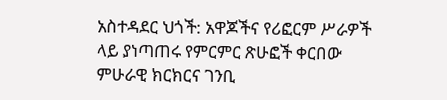አስተዳደር ህጎች: አዋጆችና የሪፎርም ሥራዎች ላይ ያነጣጠሩ የምርምር ጽሁፎች ቀርበው ምሁራዊ ክርክርና ገንቢ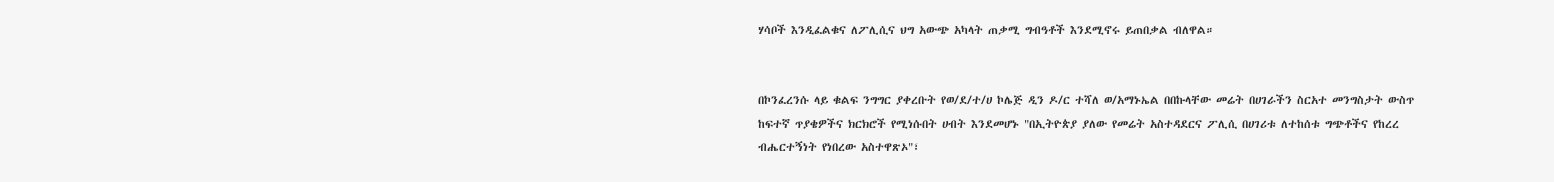ሃሳቦች እንዲፈልቁና ለፖሊሲና ህግ አውጭ አካላት ጠቃሚ ግብዓቶች እንደሚኖሩ ይጠበቃል ብለዋል።


በኮንፈረንሱ ላይ ቁልፍ ንግግር ያቀረቡት የወ/ደ/ተ/ሀ ኮሌጅ ዲን ዶ/ር ተሻለ ወ/አማኑኤል በበኩላቸው መሬት በሀገራችን ስርአተ መንግስታት ውስጥ ከፍተኛ ጥያቄዎችና ክርክሮች የሚነሱበት ሀብት እንደመሆኑ "በኢትዮጵያ ያለው የመሬት አስተዳደርና ፖሊሲ በሀገሪቱ ለተከሰቱ ግጭቶችና የከረረ ብሔርተኝነት የነበረው አስተዋጽኦ"፣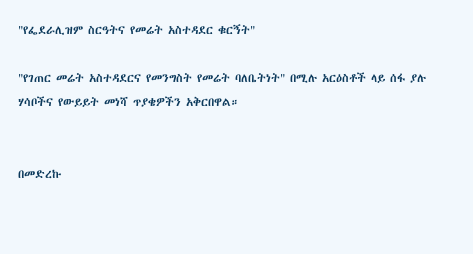"የፌደራሊዝም ስርዓትና የመሬት አስተዳደር ቁርኝት"

"የገጠር መሬት አስተዳደርና የመንግስት የመሬት ባለቤትነት" በሚሉ አርዕስቶች ላይ ሰፋ ያሉ ሃሳቦችና የውይይት መነሻ ጥያቄዎችን አቅርበዋል።


በመድረኩ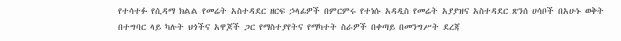የተሳተፉ የሲዳማ ክልል የመሬት አስተዳደር ዘርፍ ኃላፊዎች በምርምሩ የተነሱ አዳዲስ የመሬት አያያዝና አስተዳደር ጽንሰ ሀሳቦች በአሁኑ ወቅት በተግባር ላይ ካሉት ህጎችና አዋጆች ጋር የማስተያየትና የማካተት ስራዎች በቀጣይ በመንግሥት ደረጃ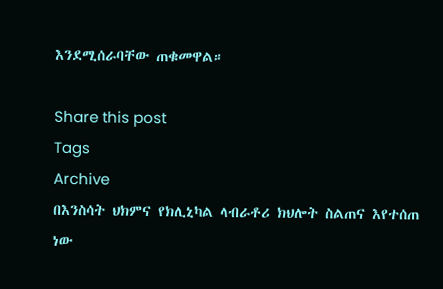እንደሚሰራባቸው ጠቁመዋል።

Share this post
Tags
Archive
በእንስሳት ህክምና የክሊኒካል ላብራቶሪ ክህሎት ስልጠና እየተሰጠ ነው